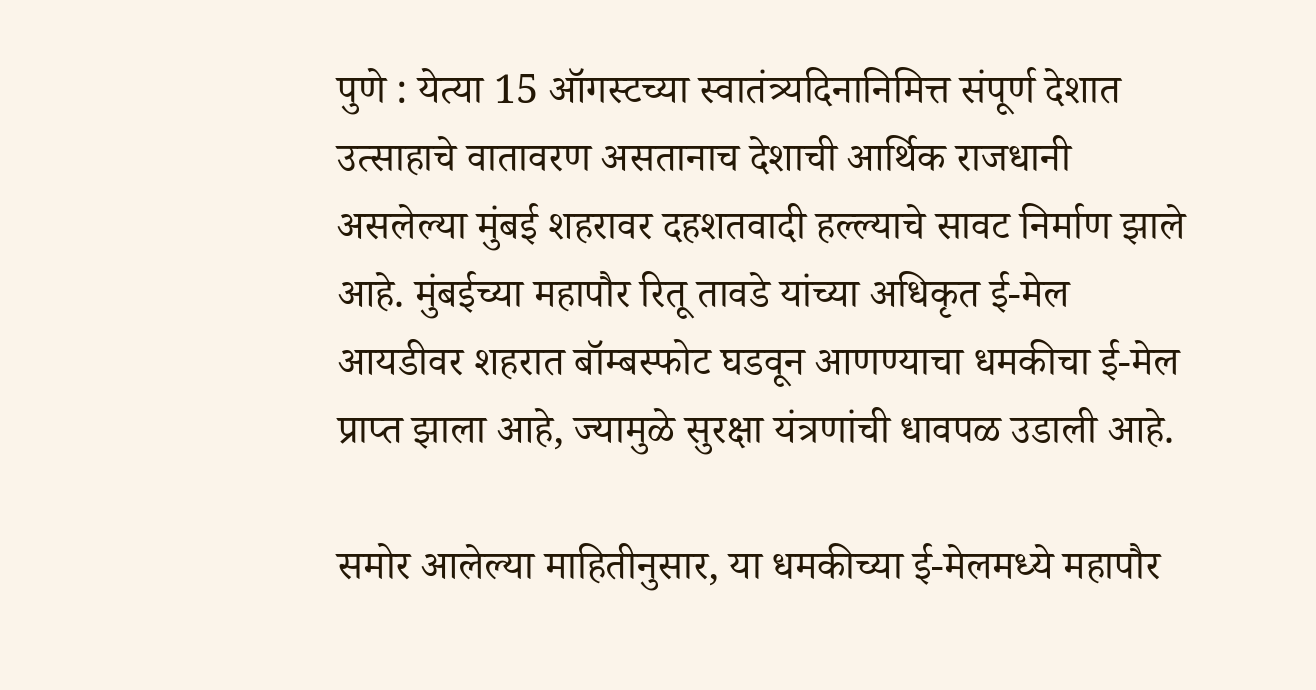पुणे : येत्या 15 ऑगस्टच्या स्वातंत्र्यदिनानिमित्त संपूर्ण देशात उत्साहाचे वातावरण असतानाच देशाची आर्थिक राजधानी असलेल्या मुंबई शहरावर दहशतवादी हल्ल्याचे सावट निर्माण झाले आहे. मुंबईच्या महापौर रितू तावडे यांच्या अधिकृत ई-मेल आयडीवर शहरात बॉम्बस्फोट घडवून आणण्याचा धमकीचा ई-मेल प्राप्त झाला आहे, ज्यामुळे सुरक्षा यंत्रणांची धावपळ उडाली आहे.

समोर आलेल्या माहितीनुसार, या धमकीच्या ई-मेलमध्ये महापौर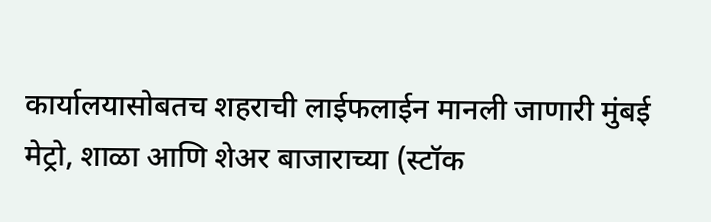कार्यालयासोबतच शहराची लाईफलाईन मानली जाणारी मुंबई मेट्रो, शाळा आणि शेअर बाजाराच्या (स्टॉक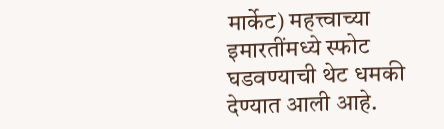मार्केट) महत्त्वाच्या इमारतींमध्ये स्फोट घडवण्याची थेट धमकी देण्यात आली आहे.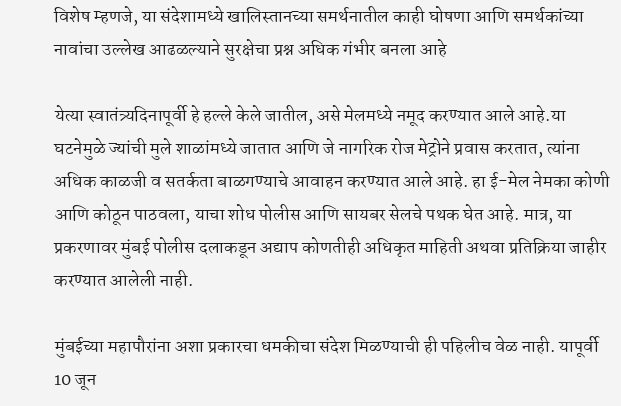विशेष म्हणजे, या संदेशामध्ये खालिस्तानच्या समर्थनातील काही घोषणा आणि समर्थकांच्या नावांचा उल्लेख आढळल्याने सुरक्षेचा प्रश्न अधिक गंभीर बनला आहे

येत्या स्वातंत्र्यदिनापूर्वी हे हल्ले केले जातील, असे मेलमध्ये नमूद करण्यात आले आहे.या घटनेमुळे ज्यांची मुले शाळांमध्ये जातात आणि जे नागरिक रोज मेट्रोने प्रवास करतात, त्यांना अधिक काळजी व सतर्कता बाळगण्याचे आवाहन करण्यात आले आहे. हा ई-मेल नेमका कोणी आणि कोठून पाठवला, याचा शोध पोलीस आणि सायबर सेलचे पथक घेत आहे. मात्र, या प्रकरणावर मुंबई पोलीस दलाकडून अद्याप कोणतीही अधिकृत माहिती अथवा प्रतिक्रिया जाहीर करण्यात आलेली नाही.

मुंबईच्या महापौरांना अशा प्रकारचा धमकीचा संदेश मिळण्याची ही पहिलीच वेळ नाही. यापूर्वी 10 जून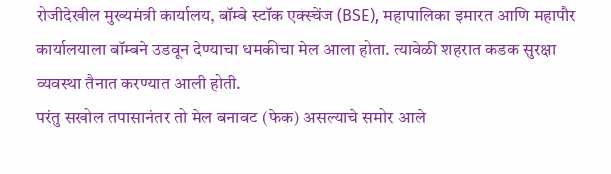रोजीदेखील मुख्यमंत्री कार्यालय, बॉम्बे स्टॉक एक्स्चेंज (BSE), महापालिका इमारत आणि महापौर कार्यालयाला बॉम्बने उडवून देण्याचा धमकीचा मेल आला होता. त्यावेळी शहरात कडक सुरक्षा व्यवस्था तैनात करण्यात आली होती.
परंतु सखोल तपासानंतर तो मेल बनावट (फेक) असल्याचे समोर आले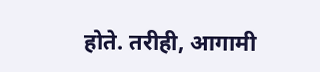होते. तरीही, आगामी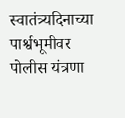स्वातंत्र्यदिनाच्या पार्श्वभूमीवर पोलीस यंत्रणा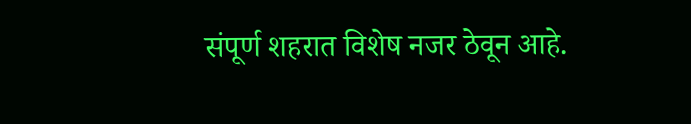संपूर्ण शहरात विशेष नजर ठेवून आहे.